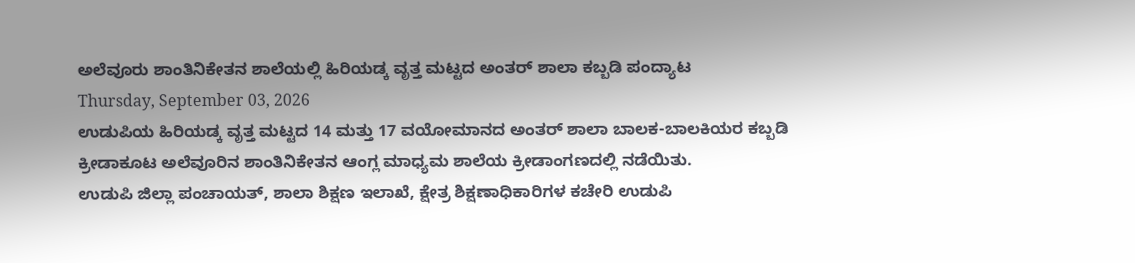ಅಲೆವೂರು ಶಾಂತಿನಿಕೇತನ ಶಾಲೆಯಲ್ಲಿ ಹಿರಿಯಡ್ಕ ವೃತ್ತ ಮಟ್ಟದ ಅಂತರ್ ಶಾಲಾ ಕಬ್ಬಡಿ ಪಂದ್ಯಾಟ
Thursday, September 03, 2026
ಉಡುಪಿಯ ಹಿರಿಯಡ್ಕ ವೃತ್ತ ಮಟ್ಟದ 14 ಮತ್ತು 17 ವಯೋಮಾನದ ಅಂತರ್ ಶಾಲಾ ಬಾಲಕ-ಬಾಲಕಿಯರ ಕಬ್ಬಡಿ ಕ್ರೀಡಾಕೂಟ ಅಲೆವೂರಿನ ಶಾಂತಿನಿಕೇತನ ಆಂಗ್ಲ ಮಾಧ್ಯಮ ಶಾಲೆಯ ಕ್ರೀಡಾಂಗಣದಲ್ಲಿ ನಡೆಯಿತು.
ಉಡುಪಿ ಜಿಲ್ಲಾ ಪಂಚಾಯತ್, ಶಾಲಾ ಶಿಕ್ಷಣ ಇಲಾಖೆ, ಕ್ಷೇತ್ರ ಶಿಕ್ಷಣಾಧಿಕಾರಿಗಳ ಕಚೇರಿ ಉಡುಪಿ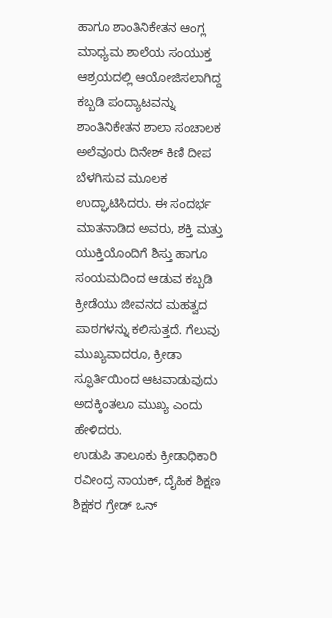ಹಾಗೂ ಶಾಂತಿನಿಕೇತನ ಆಂಗ್ಲ ಮಾಧ್ಯಮ ಶಾಲೆಯ ಸಂಯುಕ್ತ ಆಶ್ರಯದಲ್ಲಿ ಆಯೋಜಿಸಲಾಗಿದ್ದ ಕಬ್ಬಡಿ ಪಂದ್ಯಾಟವನ್ನು ಶಾಂತಿನಿಕೇತನ ಶಾಲಾ ಸಂಚಾಲಕ ಅಲೆವೂರು ದಿನೇಶ್ ಕಿಣಿ ದೀಪ ಬೆಳಗಿಸುವ ಮೂಲಕ ಉದ್ಘಾಟಿಸಿದರು. ಈ ಸಂದರ್ಭ ಮಾತನಾಡಿದ ಅವರು, ಶಕ್ತಿ ಮತ್ತು ಯುಕ್ತಿಯೊಂದಿಗೆ ಶಿಸ್ತು ಹಾಗೂ ಸಂಯಮದಿಂದ ಆಡುವ ಕಬ್ಬಡಿ ಕ್ರೀಡೆಯು ಜೀವನದ ಮಹತ್ವದ ಪಾಠಗಳನ್ನು ಕಲಿಸುತ್ತದೆ. ಗೆಲುವು ಮುಖ್ಯವಾದರೂ, ಕ್ರೀಡಾ ಸ್ಫೂರ್ತಿಯಿಂದ ಆಟವಾಡುವುದು ಅದಕ್ಕಿಂತಲೂ ಮುಖ್ಯ ಎಂದು ಹೇಳಿದರು.
ಉಡುಪಿ ತಾಲೂಕು ಕ್ರೀಡಾಧಿಕಾರಿ ರವೀಂದ್ರ ನಾಯಕ್, ದೈಹಿಕ ಶಿಕ್ಷಣ ಶಿಕ್ಷಕರ ಗ್ರೇಡ್ ಒನ್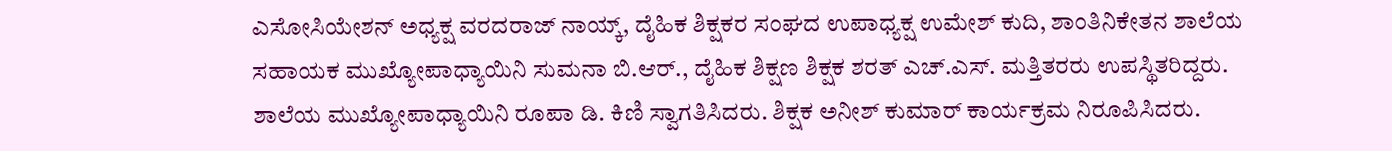ಎಸೋಸಿಯೇಶನ್ ಅಧ್ಯಕ್ಷ ವರದರಾಜ್ ನಾಯ್ಕ್, ದೈಹಿಕ ಶಿಕ್ಷಕರ ಸಂಘದ ಉಪಾಧ್ಯಕ್ಷ ಉಮೇಶ್ ಕುದಿ, ಶಾಂತಿನಿಕೇತನ ಶಾಲೆಯ ಸಹಾಯಕ ಮುಖ್ಯೋಪಾಧ್ಯಾಯಿನಿ ಸುಮನಾ ಬಿ.ಆರ್., ದೈಹಿಕ ಶಿಕ್ಷಣ ಶಿಕ್ಷಕ ಶರತ್ ಎಚ್.ಎಸ್. ಮತ್ತಿತರರು ಉಪಸ್ಥಿತರಿದ್ದರು.
ಶಾಲೆಯ ಮುಖ್ಯೋಪಾಧ್ಯಾಯಿನಿ ರೂಪಾ ಡಿ. ಕಿಣಿ ಸ್ವಾಗತಿಸಿದರು. ಶಿಕ್ಷಕ ಅನೀಶ್ ಕುಮಾರ್ ಕಾರ್ಯಕ್ರಮ ನಿರೂಪಿಸಿದರು.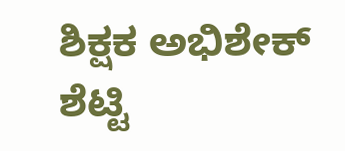ಶಿಕ್ಷಕ ಅಭಿಶೇಕ್ ಶೆಟ್ಟಿ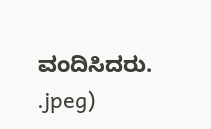ವಂದಿಸಿದರು.
.jpeg)